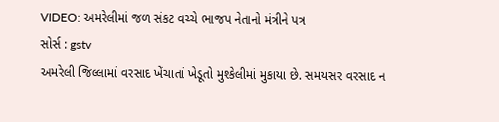VIDEO: અમરેલીમાં જળ સંકટ વચ્ચે ભાજપ નેતાનો મંત્રીને પત્ર
સોર્સ : gstv
અમરેલી જિલ્લામાં વરસાદ ખેંચાતાં ખેડૂતો મુશ્કેલીમાં મુકાયા છે. સમયસર વરસાદ ન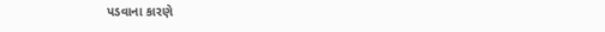પડવાના કારણે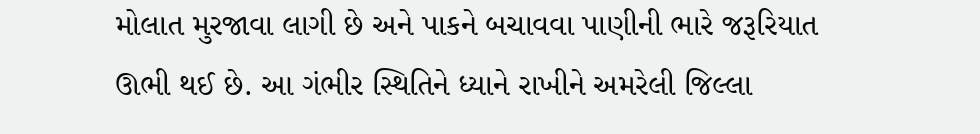મોલાત મુરજાવા લાગી છે અને પાકને બચાવવા પાણીની ભારે જરૂરિયાત ઊભી થઈ છે. આ ગંભીર સ્થિતિને ધ્યાને રાખીને અમરેલી જિલ્લા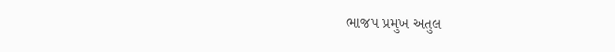ભાજપ પ્રમુખ અતુલ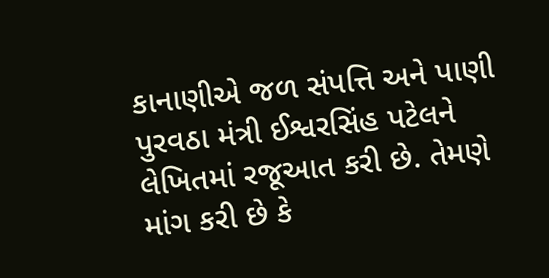કાનાણીએ જળ સંપત્તિ અને પાણી પુરવઠા મંત્રી ઈશ્વરસિંહ પટેલને લેખિતમાં રજૂઆત કરી છે. તેમણે માંગ કરી છે કે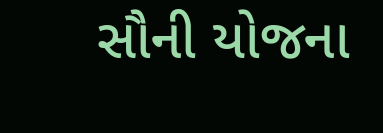સૌની યોજના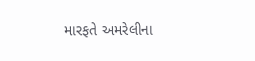મારફતે અમરેલીના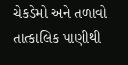ચેકડેમો અને તળાવો તાત્કાલિક પાણીથી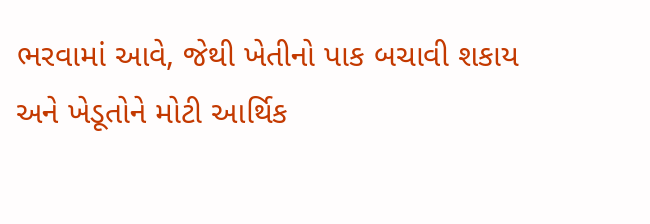ભરવામાં આવે, જેથી ખેતીનો પાક બચાવી શકાય અને ખેડૂતોને મોટી આર્થિક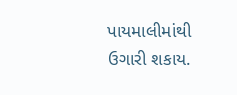પાયમાલીમાંથી ઉગારી શકાય.